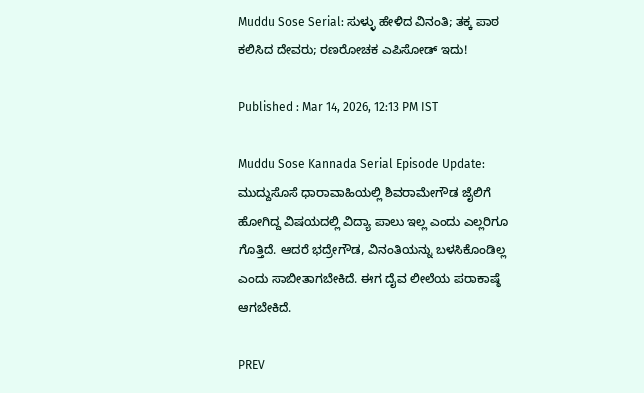Muddu Sose Serial: ಸುಳ್ಳು ಹೇಳಿದ ವಿನಂತಿ; ತಕ್ಕ ಪಾಠ ಕಲಿಸಿದ ದೇವರು; ರಣರೋಚಕ ಎಪಿಸೋಡ್‌ ಇದು!

Published : Mar 14, 2026, 12:13 PM IST

Muddu Sose Kannada Serial Episode Update: ಮುದ್ದುಸೊಸೆ ಧಾರಾವಾಹಿಯಲ್ಲಿ ಶಿವರಾಮೇಗೌಡ ಜೈಲಿಗೆ ಹೋಗಿದ್ದ ವಿಷಯದಲ್ಲಿ ವಿದ್ಯಾ ಪಾಲು ಇಲ್ಲ ಎಂದು ಎಲ್ಲರಿಗೂ ಗೊತ್ತಿದೆ. ಆದರೆ ಭದ್ರೇಗೌಡ, ವಿನಂತಿಯನ್ನು ಬಳಸಿಕೊಂಡಿಲ್ಲ ಎಂದು ಸಾಬೀತಾಗಬೇಕಿದೆ. ಈಗ ದೈವ ಲೀಲೆಯ ಪರಾಕಾಷ್ಠೆ ಆಗಬೇಕಿದೆ.

PREV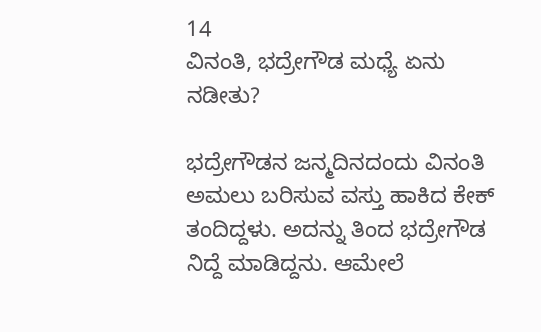14
ವಿನಂತಿ, ಭದ್ರೇಗೌಡ ಮಧ್ಯೆ ಏನು ನಡೀತು?

ಭದ್ರೇಗೌಡನ ಜನ್ಮದಿನದಂದು ವಿನಂತಿ ಅಮಲು ಬರಿಸುವ ವಸ್ತು ಹಾಕಿದ ಕೇಕ್‌ ತಂದಿದ್ದಳು. ಅದನ್ನು ತಿಂದ ಭದ್ರೇಗೌಡ ನಿದ್ದೆ ಮಾಡಿದ್ದನು. ಆಮೇಲೆ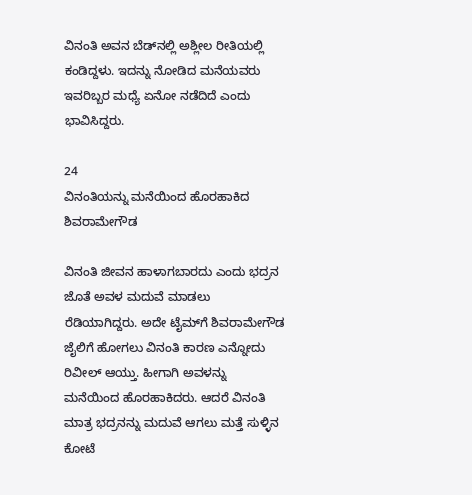ವಿನಂತಿ ಅವನ ಬೆಡ್‌ನಲ್ಲಿ ಅಶ್ಲೀಲ ರೀತಿಯಲ್ಲಿ ಕಂಡಿದ್ದಳು. ಇದನ್ನು ನೋಡಿದ ಮನೆಯವರು ಇವರಿಬ್ಬರ ಮಧ್ಯೆ ಏನೋ ನಡೆದಿದೆ ಎಂದು ಭಾವಿಸಿದ್ದರು.

24
ವಿನಂತಿಯನ್ನು ಮನೆಯಿಂದ ಹೊರಹಾಕಿದ ಶಿವರಾಮೇಗೌಡ

ವಿನಂತಿ ಜೀವನ ಹಾಳಾಗಬಾರದು ಎಂದು ಭದ್ರನ ಜೊತೆ ಅವಳ ಮದುವೆ ಮಾಡಲು ರೆಡಿಯಾಗಿದ್ದರು. ಅದೇ ಟೈಮ್‌ಗೆ ಶಿವರಾಮೇಗೌಡ ಜೈಲಿಗೆ ಹೋಗಲು ವಿನಂತಿ ಕಾರಣ ಎನ್ನೋದು ರಿವೀಲ್‌ ಆಯ್ತು. ಹೀಗಾಗಿ ಅವಳನ್ನು ಮನೆಯಿಂದ ಹೊರಹಾಕಿದರು. ಆದರೆ ವಿನಂತಿ ಮಾತ್ರ ಭದ್ರನನ್ನು ಮದುವೆ ಆಗಲು ಮತ್ತೆ ಸುಳ್ಳಿನ ಕೋಟೆ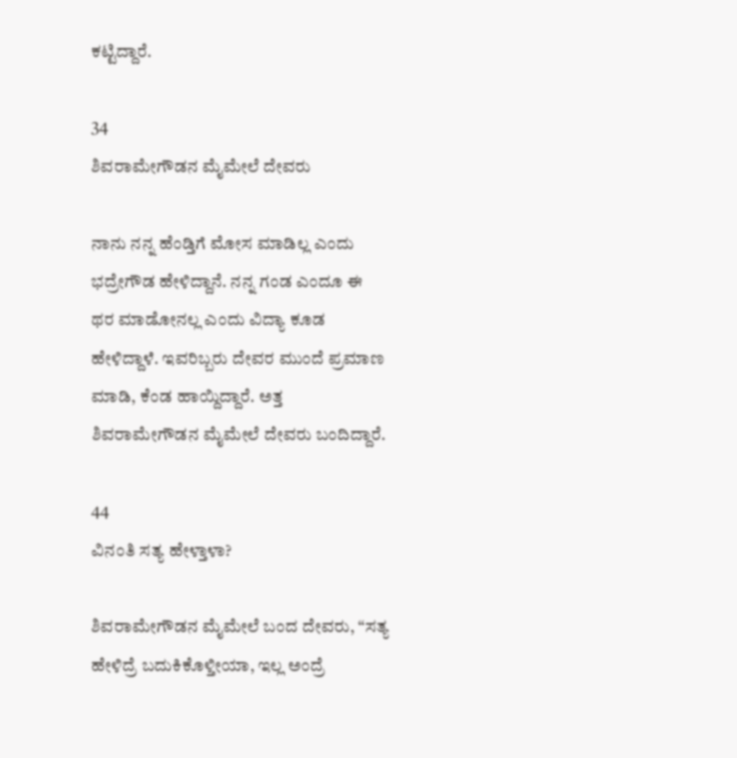ಕಟ್ಟಿದ್ದಾರೆ.

34
ಶಿವರಾಮೇಗೌಡನ ಮೈಮೇಲೆ ದೇವರು

ನಾನು ನನ್ನ ಹೆಂಡ್ತಿಗೆ ಮೋಸ ಮಾಡಿಲ್ಲ ಎಂದು ಭದ್ರೇಗೌಡ ಹೇಳಿದ್ದಾನೆ. ನನ್ನ ಗಂಡ ಎಂದೂ ಈ ಥರ ಮಾಡೋನಲ್ಲ ಎಂದು ವಿದ್ಯಾ ಕೂಡ ಹೇಳಿದ್ದಾಳೆ. ಇವರಿಬ್ಬರು ದೇವರ ಮುಂದೆ ಪ್ರಮಾಣ ಮಾಡಿ, ಕೆಂಡ ಹಾಯ್ದಿದ್ದಾರೆ. ಅತ್ತ ಶಿವರಾಮೇಗೌಡನ ಮೈಮೇಲೆ ದೇವರು ಬಂದಿದ್ದಾರೆ.

44
ವಿನಂತಿ ಸತ್ಯ ಹೇಳ್ತಾಳಾ?

ಶಿವರಾಮೇಗೌಡನ ಮೈಮೇಲೆ ಬಂದ ದೇವರು, “ಸತ್ಯ ಹೇಳಿದ್ರೆ ಬದುಕಿಕೊಳ್ತೀಯಾ, ಇಲ್ಲ ಅಂದ್ರೆ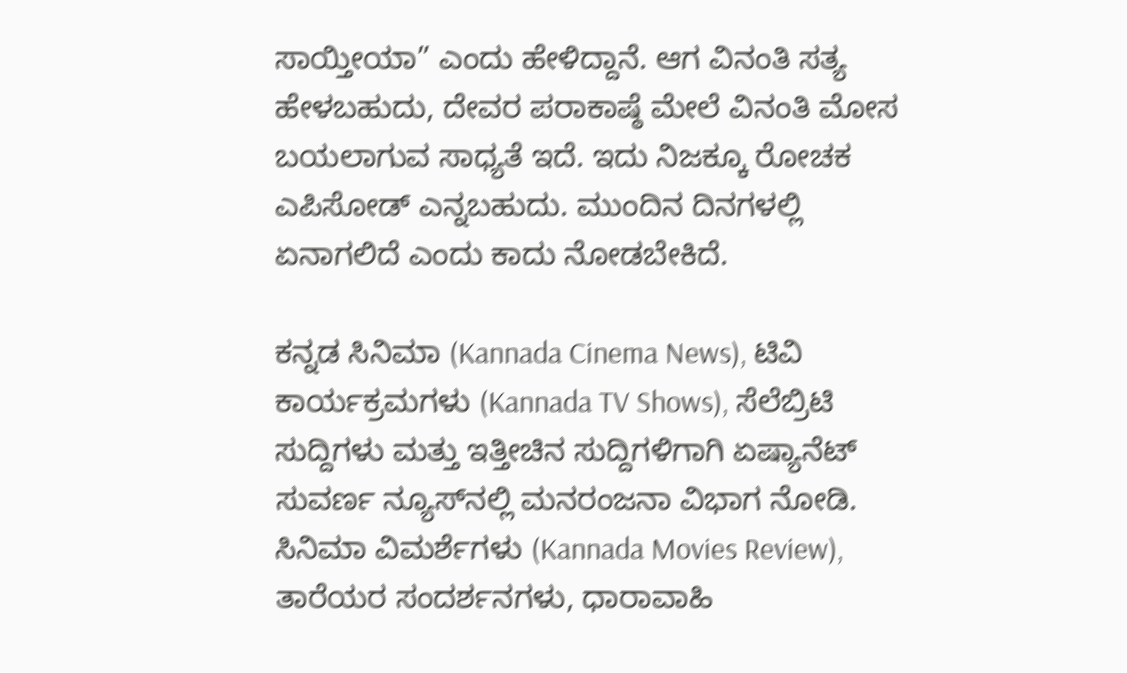ಸಾಯ್ತೀಯಾ” ಎಂದು ಹೇಳಿದ್ದಾನೆ. ಆಗ ವಿನಂತಿ ಸತ್ಯ ಹೇಳಬಹುದು, ದೇವರ ಪರಾಕಾಷ್ಠೆ ಮೇಲೆ ವಿನಂತಿ ಮೋಸ ಬಯಲಾಗುವ ಸಾಧ್ಯತೆ ಇದೆ. ಇದು ನಿಜಕ್ಕೂ ರೋಚಕ ಎಪಿಸೋಡ್‌ ಎನ್ನಬಹುದು. ಮುಂದಿನ ದಿನಗಳಲ್ಲಿ ಏನಾಗಲಿದೆ ಎಂದು ಕಾದು ನೋಡಬೇಕಿದೆ.

ಕನ್ನಡ ಸಿನಿಮಾ (Kannada Cinema News), ಟಿವಿ ಕಾರ್ಯಕ್ರಮಗಳು (Kannada TV Shows), ಸೆಲೆಬ್ರಿಟಿ ಸುದ್ದಿಗಳು ಮತ್ತು ಇತ್ತೀಚಿನ ಸುದ್ದಿಗಳಿಗಾಗಿ ಏಷ್ಯಾನೆಟ್ ಸುವರ್ಣ ನ್ಯೂಸ್‌ನಲ್ಲಿ ಮನರಂಜನಾ ವಿಭಾಗ ನೋಡಿ. ಸಿನಿಮಾ ವಿಮರ್ಶೆಗಳು (Kannada Movies Review), ತಾರೆಯರ ಸಂದರ್ಶನಗಳು, ಧಾರಾವಾಹಿ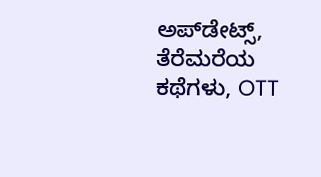ಅಪ್‌ಡೇಟ್ಸ್‌, ತೆರೆಮರೆಯ ಕಥೆಗಳು, OTT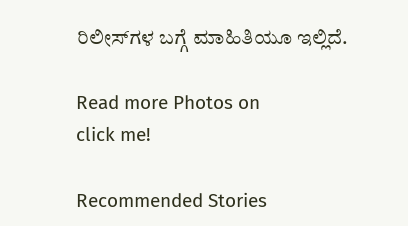ರಿಲೀಸ್‌ಗಳ ಬಗ್ಗೆ ಮಾಹಿತಿಯೂ ಇಲ್ಲಿದೆ.

Read more Photos on
click me!

Recommended Stories